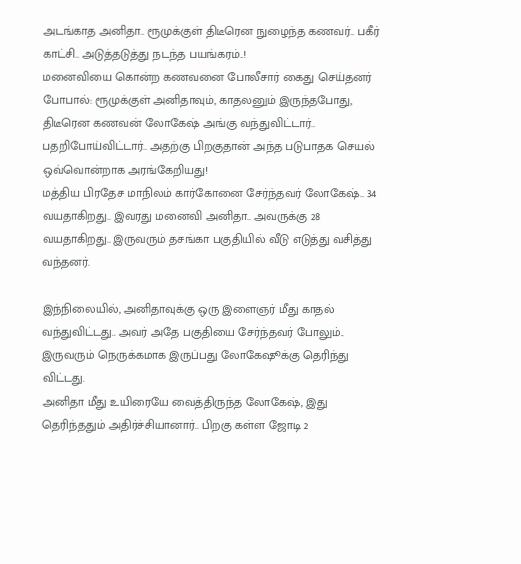அடங்காத அனிதா.. ரூமுக்குள் திடீரென நுழைந்த கணவர்.. பகீர் காட்சி.. அடுத்தடுத்து நடந்த பயங்கரம்..!
மனைவியை கொன்ற கணவனை போலீசார் கைது செய்தனர்
போபால்: ரூமுக்குள் அனிதாவும், காதலனும் இருந்தபோது, திடீரென கணவன் லோகேஷ் அங்கு வந்துவிட்டார்.. பதறிபோய்விட்டார்.. அதற்கு பிறகுதான் அந்த படுபாதக செயல் ஒவ்வொன்றாக அரங்கேறியது!
மத்திய பிரதேச மாநிலம் கார்கோனை சேர்ந்தவர் லோகேஷ்.. 34 வயதாகிறது.. இவரது மனைவி அனிதா.. அவருக்கு 28 வயதாகிறது.. இருவரும் தசங்கா பகுதியில் வீடு எடுத்து வசித்து வந்தனர்.

இந்நிலையில், அனிதாவுக்கு ஒரு இளைஞர் மீது காதல் வந்துவிட்டது.. அவர் அதே பகுதியை சேர்ந்தவர் போலும்.. இருவரும் நெருக்கமாக இருப்பது லோகேஷூக்கு தெரிந்து விட்டது.
அனிதா மீது உயிரையே வைத்திருந்த லோகேஷ், இது தெரிந்ததும் அதிர்ச்சியானார்.. பிறகு கள்ள ஜோடி 2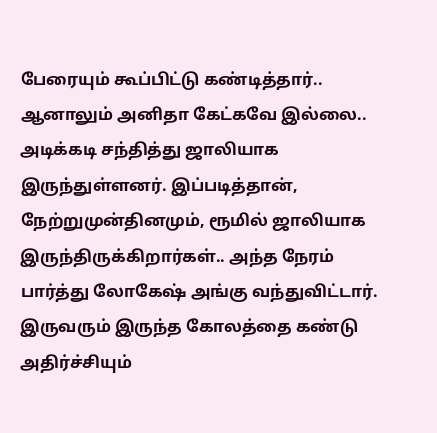பேரையும் கூப்பிட்டு கண்டித்தார்.. ஆனாலும் அனிதா கேட்கவே இல்லை.. அடிக்கடி சந்தித்து ஜாலியாக இருந்துள்ளனர். இப்படித்தான், நேற்றுமுன்தினமும், ரூமில் ஜாலியாக இருந்திருக்கிறார்கள்.. அந்த நேரம் பார்த்து லோகேஷ் அங்கு வந்துவிட்டார்.
இருவரும் இருந்த கோலத்தை கண்டு அதிர்ச்சியும்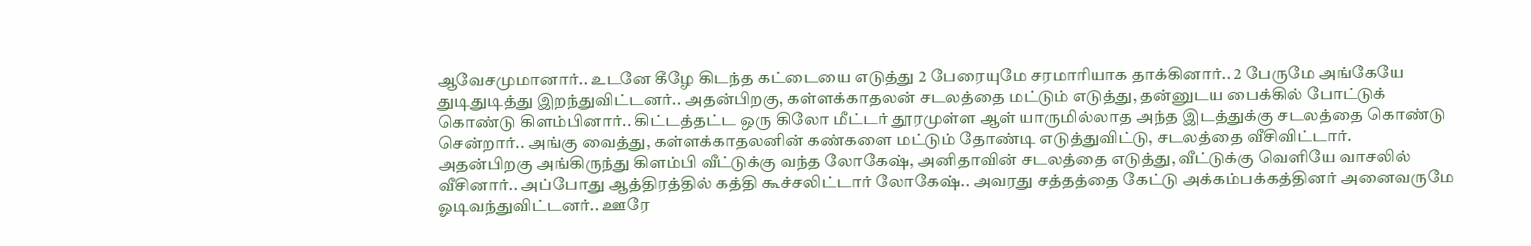ஆவேசமுமானார்.. உடனே கீழே கிடந்த கட்டையை எடுத்து 2 பேரையுமே சரமாரியாக தாக்கினார்.. 2 பேருமே அங்கேயே துடிதுடித்து இறந்துவிட்டனர்.. அதன்பிறகு, கள்ளக்காதலன் சடலத்தை மட்டும் எடுத்து, தன்னுடய பைக்கில் போட்டுக் கொண்டு கிளம்பினார்.. கிட்டத்தட்ட ஒரு கிலோ மீட்டர் தூரமுள்ள ஆள் யாருமில்லாத அந்த இடத்துக்கு சடலத்தை கொண்டு சென்றார்.. அங்கு வைத்து, கள்ளக்காதலனின் கண்களை மட்டும் தோண்டி எடுத்துவிட்டு, சடலத்தை வீசிவிட்டார்.
அதன்பிறகு அங்கிருந்து கிளம்பி வீட்டுக்கு வந்த லோகேஷ், அனிதாவின் சடலத்தை எடுத்து, வீட்டுக்கு வெளியே வாசலில் வீசினார்.. அப்போது ஆத்திரத்தில் கத்தி கூச்சலிட்டார் லோகேஷ்.. அவரது சத்தத்தை கேட்டு அக்கம்பக்கத்தினர் அனைவருமே ஓடிவந்துவிட்டனர்.. ஊரே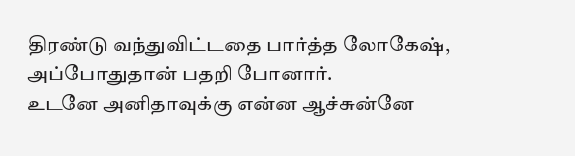திரண்டு வந்துவிட்டதை பார்த்த லோகேஷ், அப்போதுதான் பதறி போனார்.
உடனே அனிதாவுக்கு என்ன ஆச்சுன்னே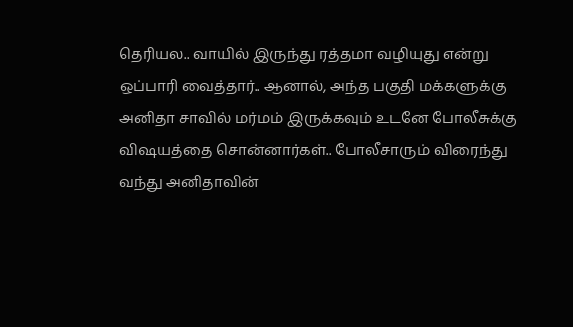தெரியல.. வாயில் இருந்து ரத்தமா வழியுது என்று ஒப்பாரி வைத்தார்.. ஆனால், அந்த பகுதி மக்களுக்கு அனிதா சாவில் மர்மம் இருக்கவும் உடனே போலீசுக்கு விஷயத்தை சொன்னார்கள்.. போலீசாரும் விரைந்து வந்து அனிதாவின்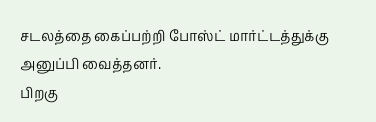சடலத்தை கைப்பற்றி போஸ்ட் மார்ட்டத்துக்கு அனுப்பி வைத்தனர்.
பிறகு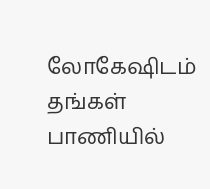லோகேஷிடம் தங்கள் பாணியில்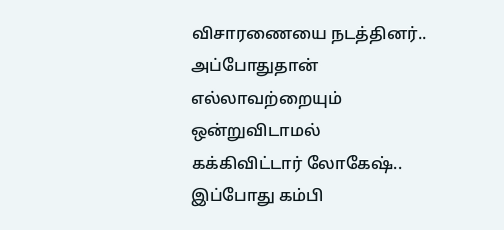விசாரணையை நடத்தினர்.. அப்போதுதான் எல்லாவற்றையும் ஒன்றுவிடாமல் கக்கிவிட்டார் லோகேஷ்.. இப்போது கம்பி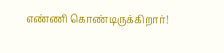எண்ணி கொண்டிருக்கிறார்!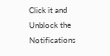Click it and Unblock the Notifications